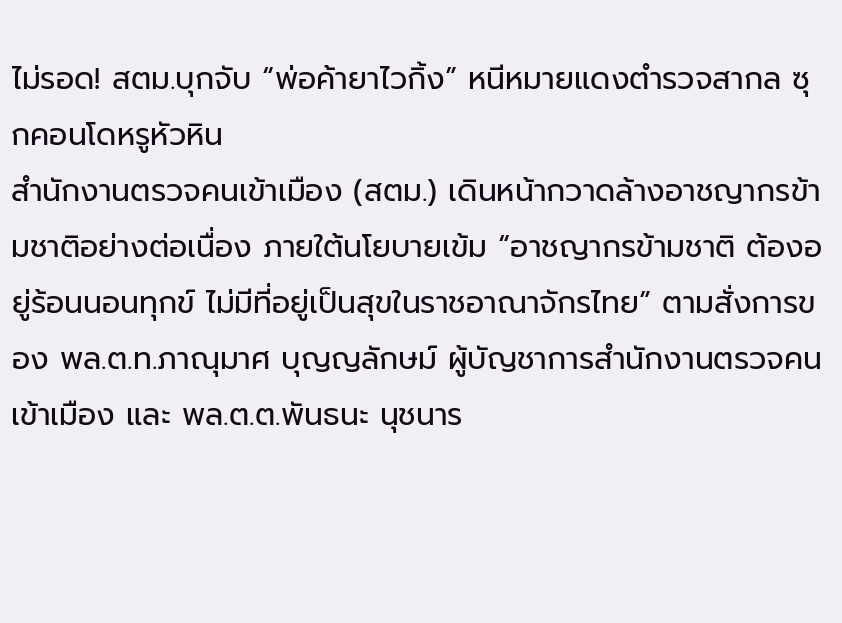ไม่รอด! สตม.บุกจับ “พ่อค้ายาไวกิ้ง” หนีหมายแดงตำรวจสากล ซุกคอนโดหรูหัวหิน
สำนักงานตรวจคนเข้าเมือง (สตม.) เดินหน้ากวาดล้างอาชญากรข้ามชาติอย่างต่อเนื่อง ภายใต้นโยบายเข้ม “อาชญากรข้ามชาติ ต้องอยู่ร้อนนอนทุกข์ ไม่มีที่อยู่เป็นสุขในราชอาณาจักรไทย” ตามสั่งการของ พล.ต.ท.ภาณุมาศ บุญญลักษม์ ผู้บัญชาการสำนักงานตรวจคนเข้าเมือง และ พล.ต.ต.พันธนะ นุชนาร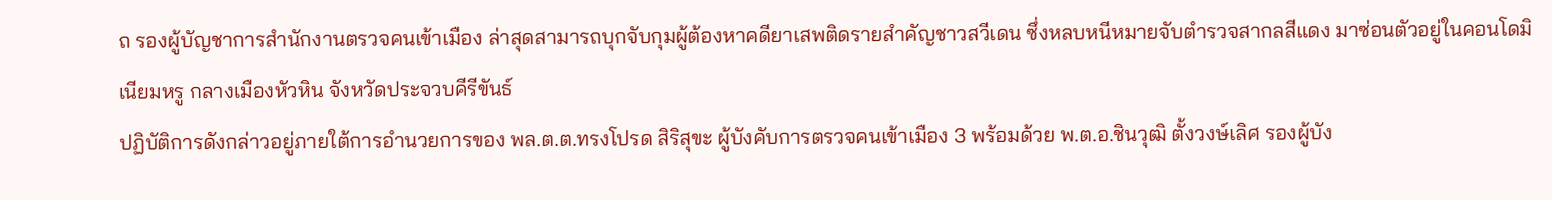ถ รองผู้บัญชาการสำนักงานตรวจคนเข้าเมือง ล่าสุดสามารถบุกจับกุมผู้ต้องหาคดียาเสพติดรายสำคัญชาวสวีเดน ซึ่งหลบหนีหมายจับตำรวจสากลสีแดง มาซ่อนตัวอยู่ในคอนโดมิเนียมหรู กลางเมืองหัวหิน จังหวัดประจวบคีรีขันธ์
ปฏิบัติการดังกล่าวอยู่ภายใต้การอำนวยการของ พล.ต.ต.ทรงโปรด สิริสุขะ ผู้บังคับการตรวจคนเข้าเมือง 3 พร้อมด้วย พ.ต.อ.ชินวุฒิ ตั้งวงษ์เลิศ รองผู้บัง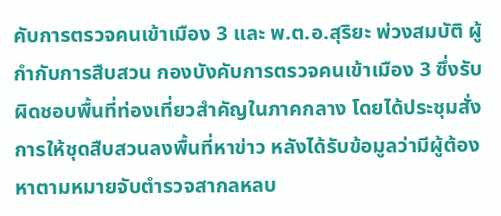คับการตรวจคนเข้าเมือง 3 และ พ.ต.อ.สุริยะ พ่วงสมบัติ ผู้กำกับการสืบสวน กองบังคับการตรวจคนเข้าเมือง 3 ซึ่งรับผิดชอบพื้นที่ท่องเที่ยวสำคัญในภาคกลาง โดยได้ประชุมสั่งการให้ชุดสืบสวนลงพื้นที่หาข่าว หลังได้รับข้อมูลว่ามีผู้ต้องหาตามหมายจับตำรวจสากลหลบ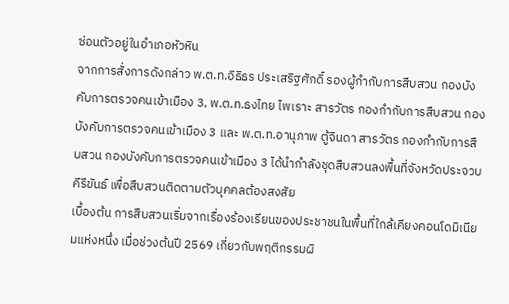ซ่อนตัวอยู่ในอำเภอหัวหิน
จากการสั่งการดังกล่าว พ.ต.ท.อิธิธร ประเสริฐศักดิ์ รองผู้กำกับการสืบสวน กองบังคับการตรวจคนเข้าเมือง 3, พ.ต.ท.ธงไทย ไพเราะ สารวัตร กองกำกับการสืบสวน กองบังคับการตรวจคนเข้าเมือง 3 และ พ.ต.ท.อานุภาพ ตู้จินดา สารวัตร กองกำกับการสืบสวน กองบังคับการตรวจคนเข้าเมือง 3 ได้นำกำลังชุดสืบสวนลงพื้นที่จังหวัดประจวบคีรีขันธ์ เพื่อสืบสวนติดตามตัวบุคคลต้องสงสัย
เบื้องต้น การสืบสวนเริ่มจากเรื่องร้องเรียนของประชาชนในพื้นที่ใกล้เคียงคอนโดมิเนียมแห่งหนึ่ง เมื่อช่วงต้นปี 2569 เกี่ยวกับพฤติกรรมผิ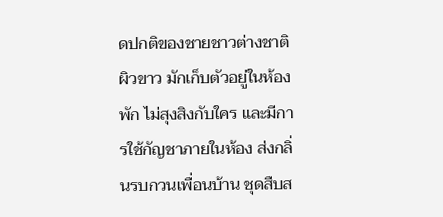ดปกติของชายชาวต่างชาติผิวขาว มักเก็บตัวอยู่ในห้องพัก ไม่สุงสิงกับใคร และมีการใช้กัญชาภายในห้อง ส่งกลิ่นรบกวนเพื่อนบ้าน ชุดสืบส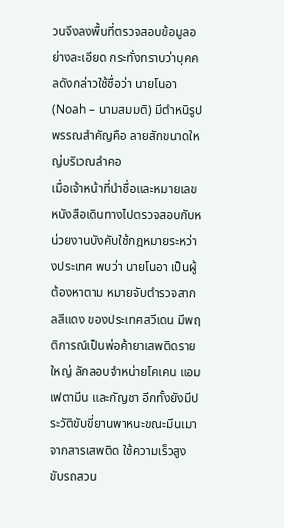วนจึงลงพื้นที่ตรวจสอบข้อมูลอย่างละเอียด กระทั่งทราบว่าบุคคลดังกล่าวใช้ชื่อว่า นายโนอา (Noah – นามสมมติ) มีตำหนิรูปพรรณสำคัญคือ ลายสักขนาดใหญ่บริเวณลำคอ
เมื่อเจ้าหน้าที่นำชื่อและหมายเลขหนังสือเดินทางไปตรวจสอบกับหน่วยงานบังคับใช้กฎหมายระหว่างประเทศ พบว่า นายโนอา เป็นผู้ต้องหาตาม หมายจับตำรวจสากลสีแดง ของประเทศสวีเดน มีพฤติการณ์เป็นพ่อค้ายาเสพติดรายใหญ่ ลักลอบจำหน่ายโคเคน แอมเฟตามีน และกัญชา อีกทั้งยังมีประวัติขับขี่ยานพาหนะขณะมึนเมาจากสารเสพติด ใช้ความเร็วสูง ขับรถสวน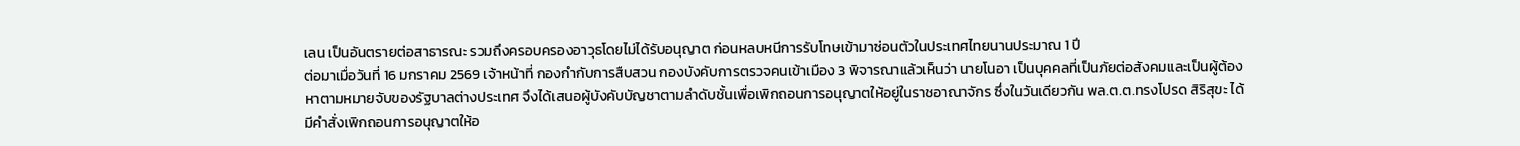เลน เป็นอันตรายต่อสาธารณะ รวมถึงครอบครองอาวุธโดยไม่ได้รับอนุญาต ก่อนหลบหนีการรับโทษเข้ามาซ่อนตัวในประเทศไทยนานประมาณ 1 ปี
ต่อมาเมื่อวันที่ 16 มกราคม 2569 เจ้าหน้าที่ กองกำกับการสืบสวน กองบังคับการตรวจคนเข้าเมือง 3 พิจารณาแล้วเห็นว่า นายโนอา เป็นบุคคลที่เป็นภัยต่อสังคมและเป็นผู้ต้องหาตามหมายจับของรัฐบาลต่างประเทศ จึงได้เสนอผู้บังคับบัญชาตามลำดับชั้นเพื่อเพิกถอนการอนุญาตให้อยู่ในราชอาณาจักร ซึ่งในวันเดียวกัน พล.ต.ต.ทรงโปรด สิริสุขะ ได้มีคำสั่งเพิกถอนการอนุญาตให้อ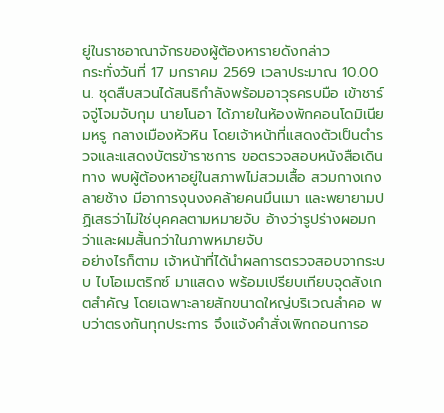ยู่ในราชอาณาจักรของผู้ต้องหารายดังกล่าว
กระทั่งวันที่ 17 มกราคม 2569 เวลาประมาณ 10.00 น. ชุดสืบสวนได้สนธิกำลังพร้อมอาวุธครบมือ เข้าชาร์จจู่โจมจับกุม นายโนอา ได้ภายในห้องพักคอนโดมิเนียมหรู กลางเมืองหัวหิน โดยเจ้าหน้าที่แสดงตัวเป็นตำรวจและแสดงบัตรข้าราชการ ขอตรวจสอบหนังสือเดินทาง พบผู้ต้องหาอยู่ในสภาพไม่สวมเสื้อ สวมกางเกงลายช้าง มีอาการงุนงงคล้ายคนมึนเมา และพยายามปฏิเสธว่าไม่ใช่บุคคลตามหมายจับ อ้างว่ารูปร่างผอมกว่าและผมสั้นกว่าในภาพหมายจับ
อย่างไรก็ตาม เจ้าหน้าที่ได้นำผลการตรวจสอบจากระบบ ไบโอเมตริกซ์ มาแสดง พร้อมเปรียบเทียบจุดสังเกตสำคัญ โดยเฉพาะลายสักขนาดใหญ่บริเวณลำคอ พบว่าตรงกันทุกประการ จึงแจ้งคำสั่งเพิกถอนการอ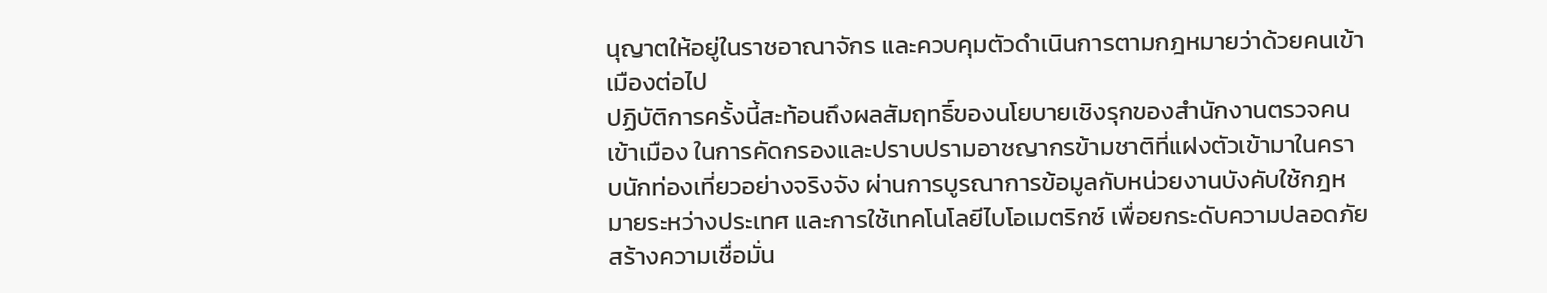นุญาตให้อยู่ในราชอาณาจักร และควบคุมตัวดำเนินการตามกฎหมายว่าด้วยคนเข้าเมืองต่อไป
ปฏิบัติการครั้งนี้สะท้อนถึงผลสัมฤทธิ์ของนโยบายเชิงรุกของสำนักงานตรวจคนเข้าเมือง ในการคัดกรองและปราบปรามอาชญากรข้ามชาติที่แฝงตัวเข้ามาในคราบนักท่องเที่ยวอย่างจริงจัง ผ่านการบูรณาการข้อมูลกับหน่วยงานบังคับใช้กฎหมายระหว่างประเทศ และการใช้เทคโนโลยีไบโอเมตริกซ์ เพื่อยกระดับความปลอดภัย สร้างความเชื่อมั่น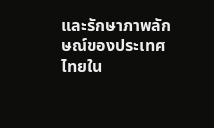และรักษาภาพลักษณ์ของประเทศไทยใน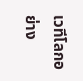เวทีโลกอย่าง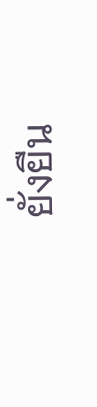ยั่งยืน